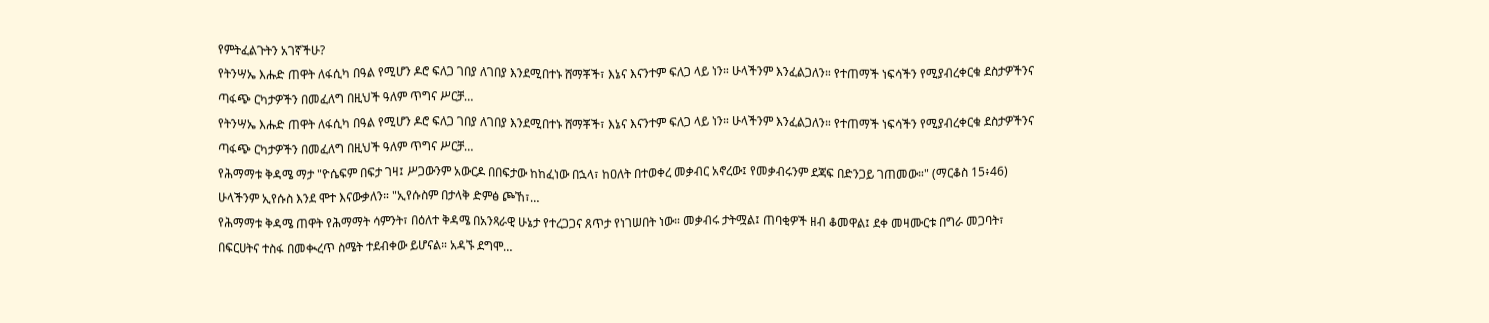የምትፈልጉትን አገኛችሁ?
የትንሣኤ እሑድ ጠዋት ለፋሲካ በዓል የሚሆን ዶሮ ፍለጋ ገበያ ለገበያ እንደሚበተኑ ሸማቾች፣ እኔና እናንተም ፍለጋ ላይ ነን። ሁላችንም እንፈልጋለን። የተጠማች ነፍሳችን የሚያብረቀርቁ ደስታዎችንና ጣፋጭ ርካታዎችን በመፈለግ በዚህች ዓለም ጥግና ሥርቻ…
የትንሣኤ እሑድ ጠዋት ለፋሲካ በዓል የሚሆን ዶሮ ፍለጋ ገበያ ለገበያ እንደሚበተኑ ሸማቾች፣ እኔና እናንተም ፍለጋ ላይ ነን። ሁላችንም እንፈልጋለን። የተጠማች ነፍሳችን የሚያብረቀርቁ ደስታዎችንና ጣፋጭ ርካታዎችን በመፈለግ በዚህች ዓለም ጥግና ሥርቻ…
የሕማማቱ ቅዳሜ ማታ "ዮሴፍም በፍታ ገዛ፤ ሥጋውንም አውርዶ በበፍታው ከከፈነው በኋላ፣ ከዐለት በተወቀረ መቃብር አኖረው፤ የመቃብሩንም ደጃፍ በድንጋይ ገጠመው።" (ማርቆስ 15፥46) ሁላችንም ኢየሱስ እንደ ሞተ እናውቃለን። "ኢየሱስም በታላቅ ድምፅ ጮኸ፣…
የሕማማቱ ቅዳሜ ጠዋት የሕማማት ሳምንት፣ በዕለተ ቅዳሜ በአንጻራዊ ሁኔታ የተረጋጋና ጸጥታ የነገሠበት ነው። መቃብሩ ታትሟል፤ ጠባቂዎች ዘብ ቆመዋል፤ ደቀ መዛሙርቱ በግራ መጋባት፣ በፍርሀትና ተስፋ በመቊረጥ ስሜት ተደብቀው ይሆናል። አዳኙ ደግሞ…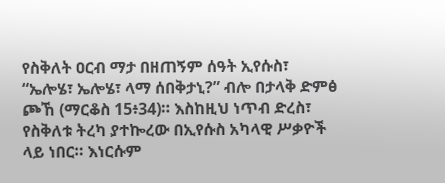የስቅለት ዐርብ ማታ በዘጠኝም ሰዓት ኢየሱስ፣ “ኤሎሄ፣ ኤሎሄ፣ ላማ ሰበቅታኒ?” ብሎ በታላቅ ድምፅ ጮኸ (ማርቆስ 15፥34)። እስከዚህ ነጥብ ድረስ፣ የስቅለቱ ትረካ ያተኰረው በኢየሱስ አካላዊ ሥቃዮች ላይ ነበር። እነርሱም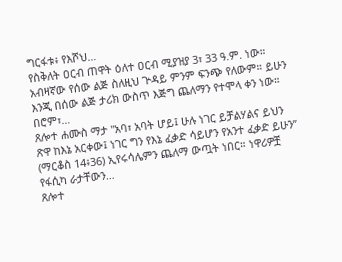ግርፋቱ፥ የእሾህ…
የስቅለት ዐርብ ጠዋት ዕለተ ዐርብ ሚያዝያ 3፣ 33 ዓ.ም. ነው። አብዛኛው የሰው ልጅ ስለዚህ ጕዳይ ምንም ፍንጭ የለውም። ይሁን እንጂ በሰው ልጅ ታሪክ ውስጥ እጅግ ጨለማን የተሞላ ቀን ነው። በሮም፣…
ጸሎተ ሐሙስ ማታ "አባ፣ አባት ሆይ፤ ሁሉ ነገር ይቻልሃልና ይህን ጽዋ ከእኔ አርቀው፤ ነገር ግን የእኔ ፈቃድ ሳይሆን የአንተ ፈቃድ ይሁን” (ማርቆስ 14፥36) ኢየሩሳሌምን ጨለማ ውጧት ነበር። ነዋሪዎቿ የፋሲካ ራታቸውን…
ጸሎተ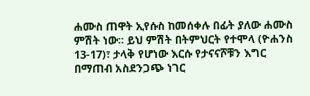ሐሙስ ጠዋት ኢየሱስ ከመሰቀሉ በፊት ያለው ሐሙስ ምሽት ነው። ይህ ምሽት በትምህርት የተሞላ (ዮሐንስ 13-17)፣ ታላቅ የሆነው እርሱ የታናናሾቹን እግር በማጠብ አስደንጋጭ ነገር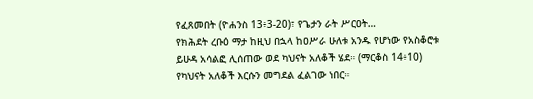የፈጸመበት (ዮሐንስ 13፥3-20)፣ የጌታን ራት ሥርዐት…
የክሕደት ረቡዕ ማታ ከዚህ በኋላ ከዐሥራ ሁለቱ አንዱ የሆነው የአስቆሮቱ ይሁዳ አሳልፎ ሊሰጠው ወደ ካህናት አለቆች ሄደ። (ማርቆስ 14፥10) የካህናት አለቆች እርሱን መግደል ፈልገው ነበር።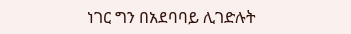ነገር ግን በአደባባይ ሊገድሉት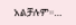አልቻሉም።…